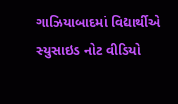ગાઝિયાબાદમાં વિદ્યાર્થીએ સ્યુસાઇડ નોટ વીડિયો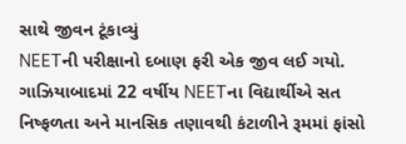સાથે જીવન ટૂંકાવ્યું
NEETની પરીક્ષાનો દબાણ ફરી એક જીવ લઈ ગયો. ગાઝિયાબાદમાં 22 વર્ષીય NEETના વિદ્યાર્થીએ સત નિષ્ફળતા અને માનસિક તણાવથી કંટાળીને રૂમમાં ફાંસો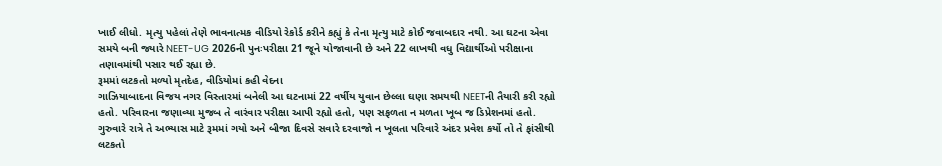ખાઈ લીધો. મૃત્યુ પહેલાં તેણે ભાવનાત્મક વીડિયો રેકોર્ડ કરીને કહ્યું કે તેના મૃત્યુ માટે કોઈ જવાબદાર નથી. આ ઘટના એવા સમયે બની જ્યારે NEET-UG 2026ની પુનઃપરીક્ષા 21 જૂને યોજાવાની છે અને 22 લાખથી વધુ વિદ્યાર્થીઓ પરીક્ષાના તણાવમાંથી પસાર થઈ રહ્યા છે.
રૂમમાં લટકતો મળ્યો મૃતદેહ, વીડિયોમાં કહી વેદના
ગાઝિયાબાદના વિજય નગર વિસ્તારમાં બનેલી આ ઘટનામાં 22 વર્ષીય યુવાન છેલ્લા ઘણા સમયથી NEETની તૈયારી કરી રહ્યો હતો. પરિવારના જણાવ્યા મુજબ તે વારંવાર પરીક્ષા આપી રહ્યો હતો, પણ સફળતા ન મળતા ખૂબ જ ડિપ્રેશનમાં હતો. ગુરુવારે રાત્રે તે અભ્યાસ માટે રૂમમાં ગયો અને બીજા દિવસે સવારે દરવાજો ન ખૂલતા પરિવારે અંદર પ્રવેશ કર્યો તો તે ફાંસીથી લટકતો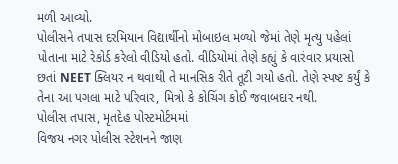મળી આવ્યો.
પોલીસને તપાસ દરમિયાન વિદ્યાર્થીનો મોબાઇલ મળ્યો જેમાં તેણે મૃત્યુ પહેલાં પોતાના માટે રેકોર્ડ કરેલો વીડિયો હતો. વીડિયોમાં તેણે કહ્યું કે વારંવાર પ્રયાસો છતાં NEET ક્લિયર ન થવાથી તે માનસિક રીતે તૂટી ગયો હતો. તેણે સ્પષ્ટ કર્યું કે તેના આ પગલા માટે પરિવાર, મિત્રો કે કોચિંગ કોઈ જવાબદાર નથી.
પોલીસ તપાસ, મૃતદેહ પોસ્ટમોર્ટમમાં
વિજય નગર પોલીસ સ્ટેશનને જાણ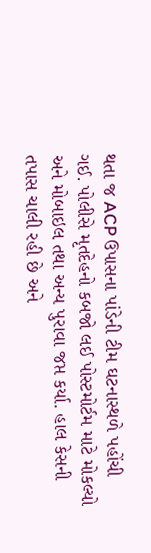થતા જ ACP ઉપાસના પાંડેની ટીમ ઘટનાસ્થળે પહોંચી ગઈ. પોલીસે મૃતદેહનો કબજો લઈ પોસ્ટમોર્ટમ માટે મોકલ્યો અને મોબાઇલ તથા અન્ય પુરાવા જપ્ત કર્યા. હાલ કેસની તપાસ ચાલી રહી છે અને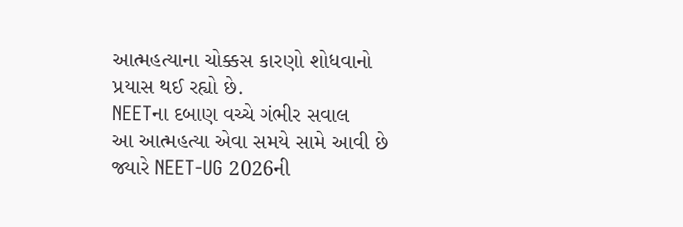આત્મહત્યાના ચોક્કસ કારણો શોધવાનો પ્રયાસ થઈ રહ્યો છે.
NEETના દબાણ વચ્ચે ગંભીર સવાલ
આ આત્મહત્યા એવા સમયે સામે આવી છે જ્યારે NEET-UG 2026ની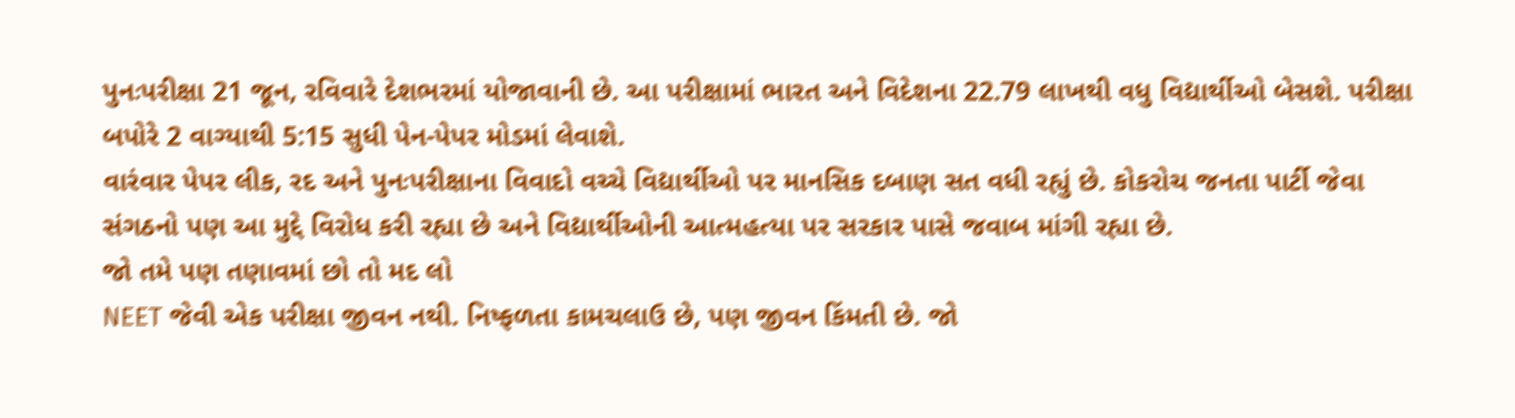પુનઃપરીક્ષા 21 જૂન, રવિવારે દેશભરમાં યોજાવાની છે. આ પરીક્ષામાં ભારત અને વિદેશના 22.79 લાખથી વધુ વિદ્યાર્થીઓ બેસશે. પરીક્ષા બપોરે 2 વાગ્યાથી 5:15 સુધી પેન-પેપર મોડમાં લેવાશે.
વારંવાર પેપર લીક, રદ અને પુનઃપરીક્ષાના વિવાદો વચ્ચે વિદ્યાર્થીઓ પર માનસિક દબાણ સત વધી રહ્યું છે. કોકરોચ જનતા પાર્ટી જેવા સંગઠનો પણ આ મુદ્દે વિરોધ કરી રહ્યા છે અને વિદ્યાર્થીઓની આત્મહત્યા પર સરકાર પાસે જવાબ માંગી રહ્યા છે.
જો તમે પણ તણાવમાં છો તો મદ લો
NEET જેવી એક પરીક્ષા જીવન નથી. નિષ્ફળતા કામચલાઉ છે, પણ જીવન કિંમતી છે. જો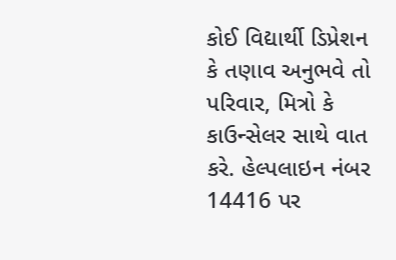કોઈ વિદ્યાર્થી ડિપ્રેશન કે તણાવ અનુભવે તો પરિવાર, મિત્રો કે કાઉન્સેલર સાથે વાત કરે. હેલ્પલાઇન નંબર 14416 પર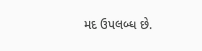મદ ઉપલબ્ધ છે.